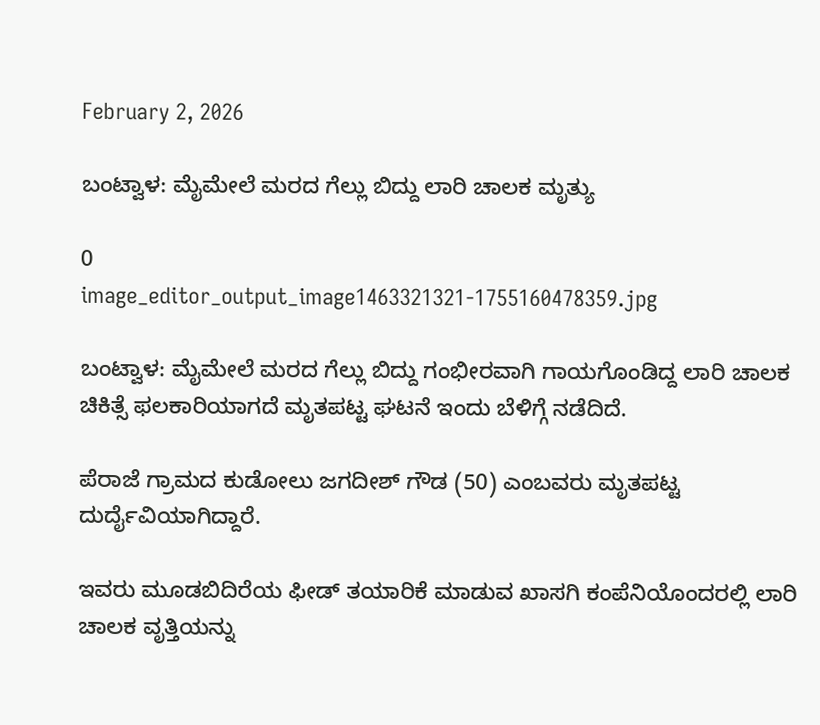February 2, 2026

ಬಂಟ್ವಾಳ: ಮೈಮೇಲೆ ಮರದ ಗೆಲ್ಲು ಬಿದ್ದು ಲಾರಿ ಚಾಲಕ ಮೃತ್ಯು

0
image_editor_output_image1463321321-1755160478359.jpg

ಬಂಟ್ವಾಳ: ಮೈಮೇಲೆ ಮರದ ಗೆಲ್ಲು ಬಿದ್ದು ಗಂಭೀರವಾಗಿ ಗಾಯಗೊಂಡಿದ್ದ ಲಾರಿ ಚಾಲಕ ಚಿಕಿತ್ಸೆ ಫಲಕಾರಿಯಾಗದೆ ಮೃತಪಟ್ಟ ಘಟನೆ ಇಂದು ಬೆಳಿಗ್ಗೆ ನಡೆದಿದೆ.

ಪೆರಾಜೆ ಗ್ರಾಮದ ಕುಡೋಲು ಜಗದೀಶ್ ಗೌಡ (50) ಎಂಬವರು ಮೃತಪಟ್ಟ ದುರ್ದೈವಿಯಾಗಿದ್ದಾರೆ.

ಇವರು ಮೂಡಬಿದಿರೆಯ ಫೀಡ್ ತಯಾರಿಕೆ ಮಾಡುವ ಖಾಸಗಿ ಕಂಪೆನಿಯೊಂದರಲ್ಲಿ ಲಾರಿ ಚಾಲಕ ವೃತ್ತಿಯನ್ನು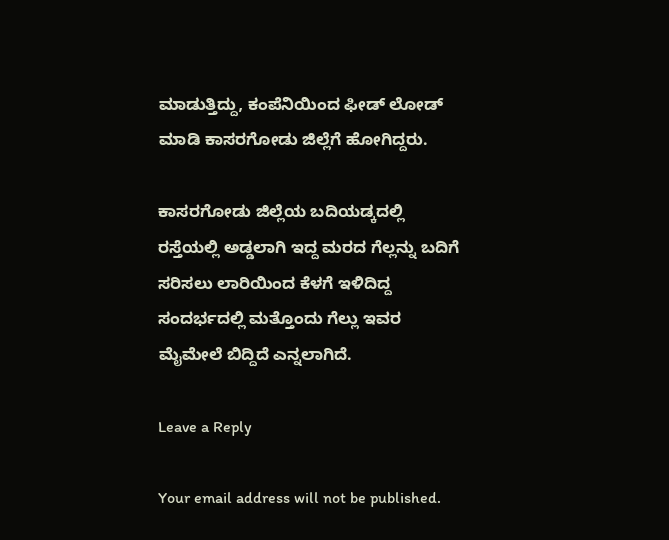ಮಾಡುತ್ತಿದ್ದು, ಕಂಪೆನಿಯಿಂದ ಫೀಡ್ ಲೋಡ್ ಮಾಡಿ ಕಾಸರಗೋಡು ಜಿಲ್ಲೆಗೆ ಹೋಗಿದ್ದರು.

ಕಾಸರಗೋಡು ಜಿಲ್ಲೆಯ ಬದಿಯಡ್ಕದಲ್ಲಿ ರಸ್ತೆಯಲ್ಲಿ ಅಡ್ಡಲಾಗಿ ಇದ್ದ ಮರದ ಗೆಲ್ಲನ್ನು ಬದಿಗೆ ಸರಿಸಲು ಲಾರಿಯಿಂದ ಕೆಳಗೆ ಇಳಿದಿದ್ದ ಸಂದರ್ಭದಲ್ಲಿ ಮತ್ತೊಂದು ಗೆಲ್ಲು ಇವರ ಮೈಮೇಲೆ ಬಿದ್ದಿದೆ ಎನ್ನಲಾಗಿದೆ.

Leave a Reply

Your email address will not be published.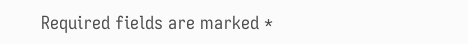Required fields are marked *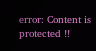error: Content is protected !!